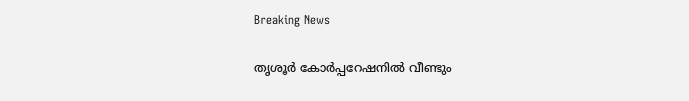Breaking News

തൃശൂർ കോര്‍പ്പറേഷനിൽ വീണ്ടും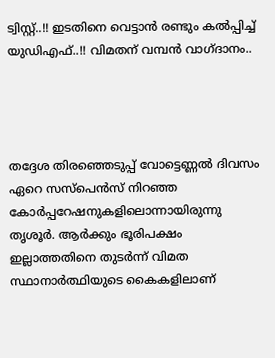ട്വിസ്റ്റ്..!! ഇടതിനെ വെട്ടാൻ രണ്ടും കൽപ്പിച്ച് യുഡിഎഫ്..!! വിമതന് വമ്പൻ വാഗ്ദാനം..




തദ്ദേശ തിരഞ്ഞെടുപ്പ് വോട്ടെണ്ണല്‍ ദിവസം ഏറെ സസ്‌പെന്‍സ് നിറഞ്ഞ കോര്‍പ്പറേഷനുകളിലൊന്നായിരുന്നു തൃശൂര്‍. ആര്‍ക്കും ഭൂരിപക്ഷം ഇല്ലാത്തതിനെ തുടര്‍ന്ന് വിമത സ്ഥാനാര്‍ത്ഥിയുടെ കൈകളിലാണ്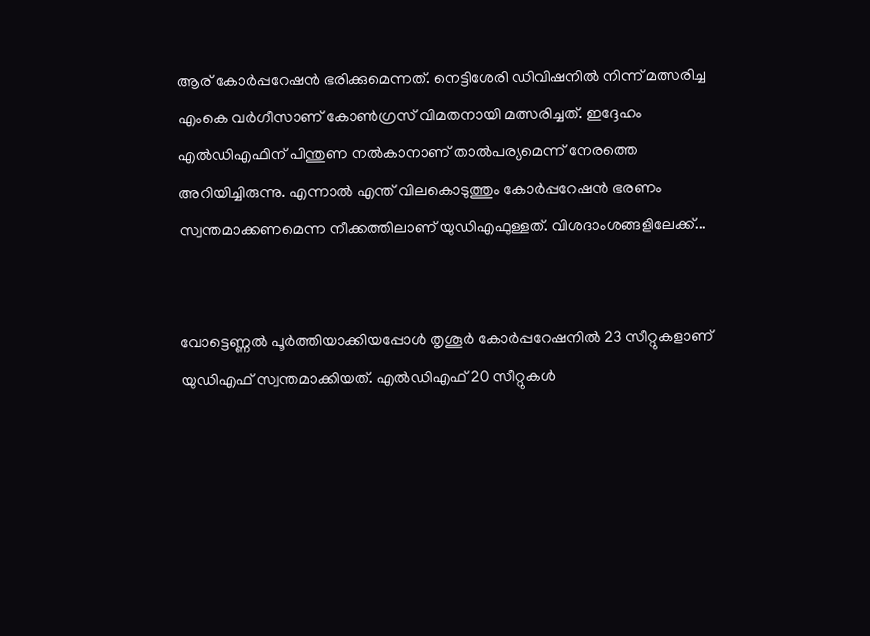ആര് കോര്‍പ്പറേഷന്‍ ഭരിക്കുമെന്നത്. നെട്ടിശേരി ഡിവിഷനില്‍ നിന്ന് മത്സരിച്ച എംകെ വര്‍ഗീസാണ് കോണ്‍ഗ്രസ് വിമതനായി മത്സരിച്ചത്. ഇദ്ദേഹം എല്‍ഡിഎഫിന് പിന്തുണ നല്‍കാനാണ് താല്‍പര്യമെന്ന് നേരത്തെ അറിയിച്ചിരുന്നു. എന്നാല്‍ എന്ത് വിലകൊടുത്തും കോര്‍പ്പറേഷന്‍ ഭരണം സ്വന്തമാക്കണമെന്ന നീക്കത്തിലാണ് യുഡിഎഫുള്ളത്. വിശദാംശങ്ങളിലേക്ക്...


വോട്ടെണ്ണല്‍ പൂര്‍ത്തിയാക്കിയപ്പോള്‍ തൃശൂര്‍ കോര്‍പ്പറേഷനില്‍ 23 സീറ്റുകളാണ് യുഡിഎഫ് സ്വന്തമാക്കിയത്. എല്‍ഡിഎഫ് 20 സീറ്റുകള്‍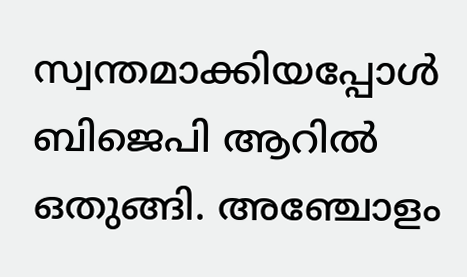സ്വന്തമാക്കിയപ്പോള്‍ ബിജെപി ആറില്‍ ഒതുങ്ങി. അഞ്ചോളം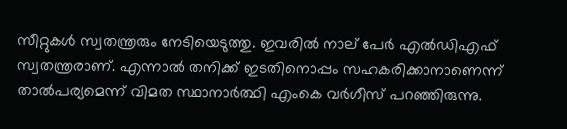സീറ്റുകള്‍ സ്വതന്ത്രരും നേടിയെടുത്തു. ഇവരില്‍ നാല് പേര്‍ എല്‍ഡിഎഫ് സ്വതന്ത്രരാണ്. എന്നാല്‍ തനിക്ക് ഇടതിനൊപ്പം സഹകരിക്കാനാണെന്ന് താല്‍പര്യമെന്ന് വിമത സ്ഥാനാര്‍ത്ഥി എംകെ വര്‍ഗീസ് പറഞ്ഞിരുന്നു.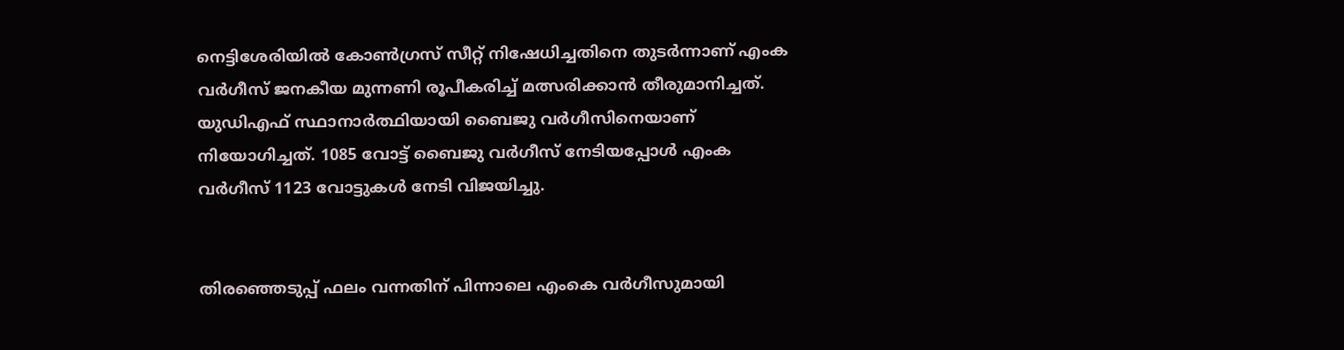നെട്ടിശേരിയില്‍ കോണ്‍ഗ്രസ് സീറ്റ് നിഷേധിച്ചതിനെ തുടര്‍ന്നാണ് എംക വര്‍ഗീസ് ജനകീയ മുന്നണി രൂപീകരിച്ച് മത്സരിക്കാന്‍ തീരുമാനിച്ചത്. യുഡിഎഫ് സ്ഥാനാര്‍ത്ഥിയായി ബൈജു വര്‍ഗീസിനെയാണ് നിയോഗിച്ചത്. 1085 വോട്ട് ബൈജു വര്‍ഗീസ് നേടിയപ്പോള്‍ എംക വര്‍ഗീസ് 1123 വോട്ടുകള്‍ നേടി വിജയിച്ചു.


തിരഞ്ഞെടുപ്പ് ഫലം വന്നതിന് പിന്നാലെ എംകെ വര്‍ഗീസുമായി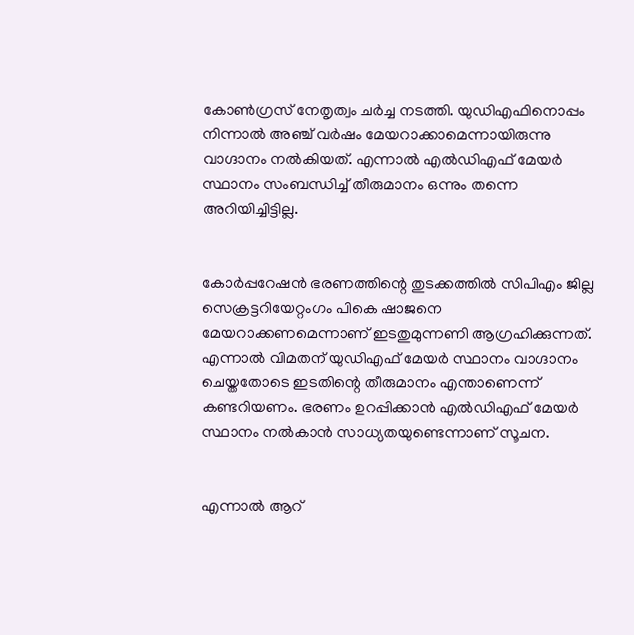കോണ്‍ഗ്രസ് നേതൃത്വം ചര്‍ച്ച നടത്തി. യുഡിഎഫിനൊപ്പം നിന്നാല്‍ അഞ്ച് വര്‍ഷം മേയറാക്കാമെന്നായിരുന്നു വാഗ്ദാനം നല്‍കിയത്. എന്നാല്‍ എല്‍ഡിഎഫ് മേയര്‍ സ്ഥാനം സംബന്ധിച്ച് തീരുമാനം ഒന്നും തന്നെ അറിയിച്ചിട്ടില്ല.


കോര്‍പ്പറേഷന്‍ ഭരണത്തിന്റെ തുടക്കത്തില്‍ സിപിഎം ജില്ല സെക്രട്ടറിയേറ്റംഗം പികെ ഷാജനെ മേയറാക്കണമെന്നാണ് ഇടതുമുന്നണി ആഗ്രഹിക്കുന്നത്. എന്നാല്‍ വിമതന് യുഡിഎഫ് മേയര്‍ സ്ഥാനം വാഗ്ദാനം ചെയ്തതോടെ ഇടതിന്റെ തീരുമാനം എന്താണെന്ന് കണ്ടറിയണം. ഭരണം ഉറപ്പിക്കാന്‍ എല്‍ഡിഎഫ് മേയര്‍ സ്ഥാനം നല്‍കാന്‍ സാധ്യതയുണ്ടെന്നാണ് സൂചന.


എന്നാല്‍ ആറ്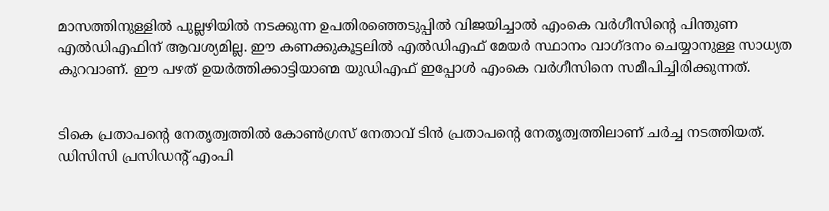മാസത്തിനുള്ളില്‍ പുല്ലഴിയില്‍ നടക്കുന്ന ഉപതിരഞ്ഞെടുപ്പില്‍ വിജയിച്ചാല്‍ എംകെ വര്‍ഗീസിന്റെ പിന്തുണ എല്‍ഡിഎഫിന് ആവശ്യമില്ല. ഈ കണക്കുകൂട്ടലില്‍ എല്‍ഡിഎഫ് മേയര്‍ സ്ഥാനം വാഗ്ദനം ചെയ്യാനുള്ള സാധ്യത കുറവാണ്. ഈ പഴത് ഉയര്‍ത്തിക്കാട്ടിയാണ്മ യുഡിഎഫ് ഇപ്പോള്‍ എംകെ വര്‍ഗീസിനെ സമീപിച്ചിരിക്കുന്നത്.


ടികെ പ്രതാപന്റെ നേതൃത്വത്തില്‍ കോണ്‍ഗ്രസ് നേതാവ് ടിന്‍ പ്രതാപന്റെ നേതൃത്വത്തിലാണ് ചര്‍ച്ച നടത്തിയത്. ഡിസിസി പ്രസിഡന്റ് എംപി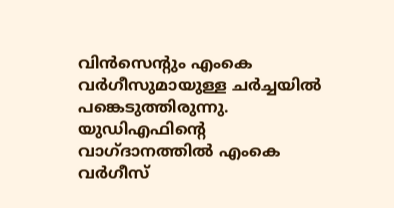വിന്‍സെന്റും എംകെ വര്‍ഗീസുമായുള്ള ചര്‍ച്ചയില്‍ പങ്കെടുത്തിരുന്നു. യുഡിഎഫിന്റെ വാഗ്ദാനത്തില്‍ എംകെ വര്‍ഗീസ്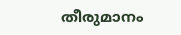തീരുമാനം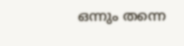ഒന്നും തന്നെ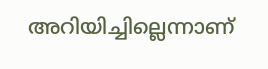അറിയിച്ചില്ലെന്നാണ്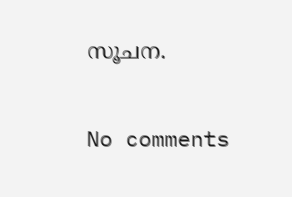സൂചന.

No comments